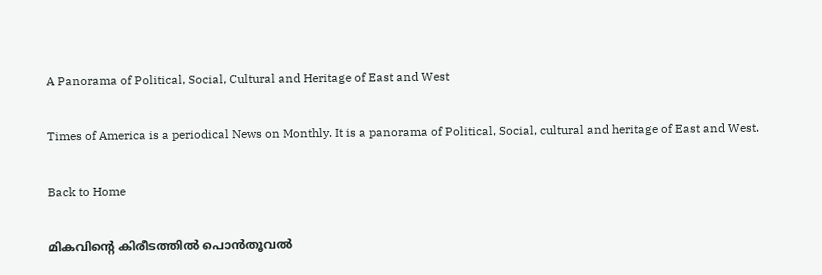A Panorama of Political, Social, Cultural and Heritage of East and West

Times of America is a periodical News on Monthly. It is a panorama of Political, Social, cultural and heritage of East and West.

Back to Home

മികവിന്‍റെ കിരീടത്തില്‍ പൊന്‍തൂവല്‍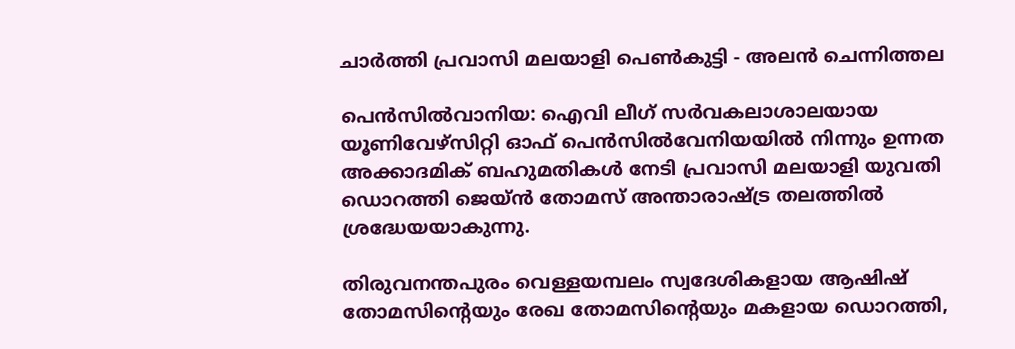ചാര്‍ത്തി പ്രവാസി മലയാളി പെണ്‍കുട്ടി - അലന്‍ ചെന്നിത്തല

പെന്‍സില്‍വാനിയ: ഐവി ലീഗ് സര്‍വകലാശാലയായ യൂണിവേഴ്സിറ്റി ഓഫ് പെന്‍സില്‍വേനിയയില്‍ നിന്നും ഉന്നത അക്കാദമിക് ബഹുമതികള്‍ നേടി പ്രവാസി മലയാളി യുവതി ഡൊറത്തി ജെയ്ന്‍ തോമസ് അന്താരാഷ്ട്ര തലത്തില്‍ ശ്രദ്ധേയയാകുന്നു.

തിരുവനന്തപുരം വെള്ളയമ്പലം സ്വദേശികളായ ആഷിഷ് തോമസിന്‍റെയും രേഖ തോമസിന്‍റെയും മകളായ ഡൊറത്തി,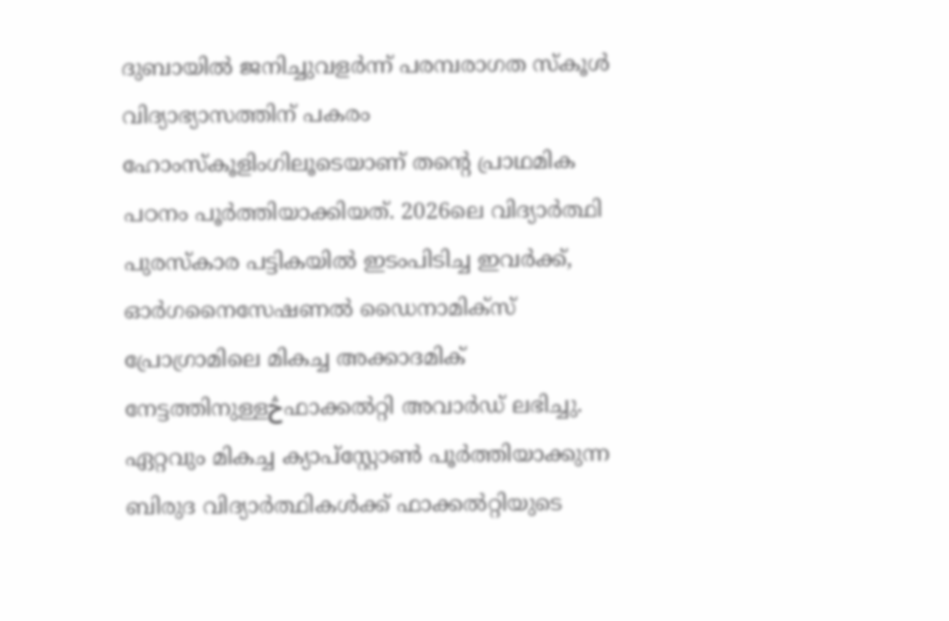ദുബായില്‍ ജനിച്ചുവളര്‍ന്ന് പരമ്പരാഗത സ്കൂള്‍ വിദ്യാഭ്യാസത്തിന് പകരം ഹോംസ്കൂളിംഗിലൂടെയാണ് തന്‍റെ പ്രാഥമിക പഠനം പൂര്‍ത്തിയാക്കിയത്. 2026ലെ വിദ്യാര്‍ത്ഥി പുരസ്കാര പട്ടികയില്‍ ഇടംപിടിച്ച ഇവര്‍ക്ക്, ഓര്‍ഗനൈസേഷണല്‍ ഡൈനാമിക്സ് പ്രോഗ്രാമിലെ മികച്ച അക്കാദമിക് നേട്ടത്തിനുള്ളڅഫാക്കല്‍റ്റി അവാര്‍ഡ് ലഭിച്ചു. ഏറ്റവും മികച്ച ക്യാപ്സ്റ്റോണ്‍ പൂര്‍ത്തിയാക്കുന്ന ബിരുദ വിദ്യാര്‍ത്ഥികള്‍ക്ക് ഫാക്കല്‍റ്റിയുടെ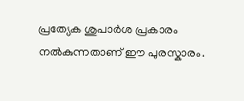പ്രത്യേക ശുപാര്‍ശ പ്രകാരം നല്‍കുന്നതാണ് ഈ പുരസ്കാരം.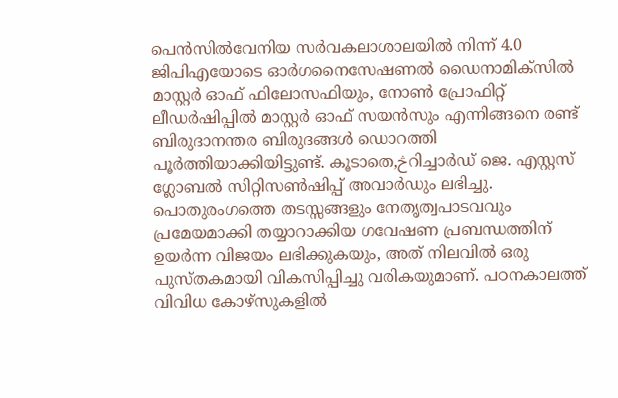പെന്‍സില്‍വേനിയ സര്‍വകലാശാലയില്‍ നിന്ന് 4.0 ജിപിഎയോടെ ഓര്‍ഗനൈസേഷണല്‍ ഡൈനാമിക്സില്‍ മാസ്റ്റര്‍ ഓഫ് ഫിലോസഫിയും, നോണ്‍ പ്രോഫിറ്റ് ലീഡര്‍ഷിപ്പില്‍ മാസ്റ്റര്‍ ഓഫ് സയന്‍സും എന്നിങ്ങനെ രണ്ട് ബിരുദാനന്തര ബിരുദങ്ങള്‍ ഡൊറത്തി പൂര്‍ത്തിയാക്കിയിട്ടുണ്ട്. കൂടാതെ,څറിച്ചാര്‍ഡ് ജെ. എസ്റ്റസ് ഗ്ലോബല്‍ സിറ്റിസണ്‍ഷിപ്പ് അവാര്‍ഡും ലഭിച്ചു. പൊതുരംഗത്തെ തടസ്സങ്ങളും നേതൃത്വപാടവവും പ്രമേയമാക്കി തയ്യാറാക്കിയ ഗവേഷണ പ്രബന്ധത്തിന് ഉയര്‍ന്ന വിജയം ലഭിക്കുകയും, അത് നിലവില്‍ ഒരു പുസ്തകമായി വികസിപ്പിച്ചു വരികയുമാണ്. പഠനകാലത്ത് വിവിധ കോഴ്സുകളില്‍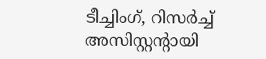ടീച്ചിംഗ്, റിസര്‍ച്ച് അസിസ്റ്റന്‍റായി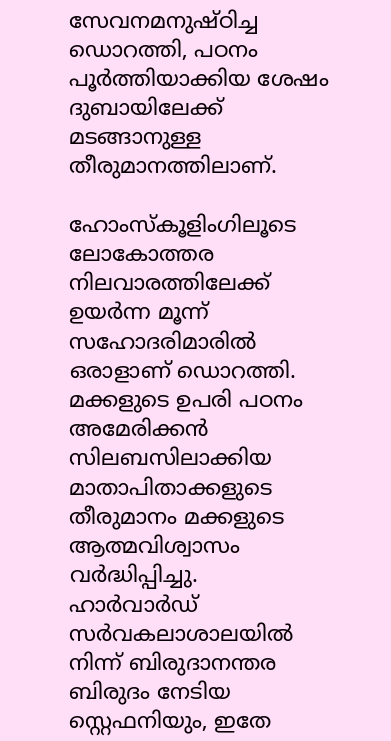സേവനമനുഷ്ഠിച്ച ഡൊറത്തി, പഠനം പൂര്‍ത്തിയാക്കിയ ശേഷം ദുബായിലേക്ക് മടങ്ങാനുള്ള തീരുമാനത്തിലാണ്.

ഹോംസ്കൂളിംഗിലൂടെ ലോകോത്തര നിലവാരത്തിലേക്ക് ഉയര്‍ന്ന മൂന്ന് സഹോദരിമാരില്‍ ഒരാളാണ് ഡൊറത്തി. മക്കളുടെ ഉപരി പഠനം അമേരിക്കന്‍ സിലബസിലാക്കിയ മാതാപിതാക്കളുടെ തീരുമാനം മക്കളുടെ ആത്മവിശ്വാസം വര്‍ദ്ധിപ്പിച്ചു. ഹാര്‍വാര്‍ഡ് സര്‍വകലാശാലയില്‍ നിന്ന് ബിരുദാനന്തര ബിരുദം നേടിയ സ്റ്റെഫനിയും, ഇതേ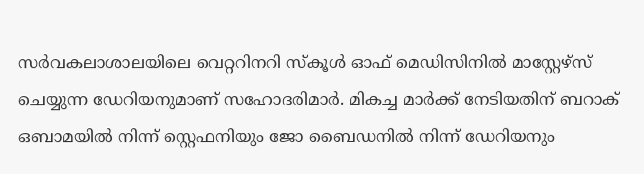സര്‍വകലാശാലയിലെ വെറ്ററിനറി സ്കൂള്‍ ഓഫ് മെഡിസിനില്‍ മാസ്റ്റേഴ്സ് ചെയ്യുന്ന ഡേറിയനുമാണ് സഹോദരിമാര്‍. മികച്ച മാര്‍ക്ക് നേടിയതിന് ബറാക് ഒബാമയില്‍ നിന്ന് സ്റ്റെഫനിയും ജോ ബൈഡനില്‍ നിന്ന് ഡേറിയനും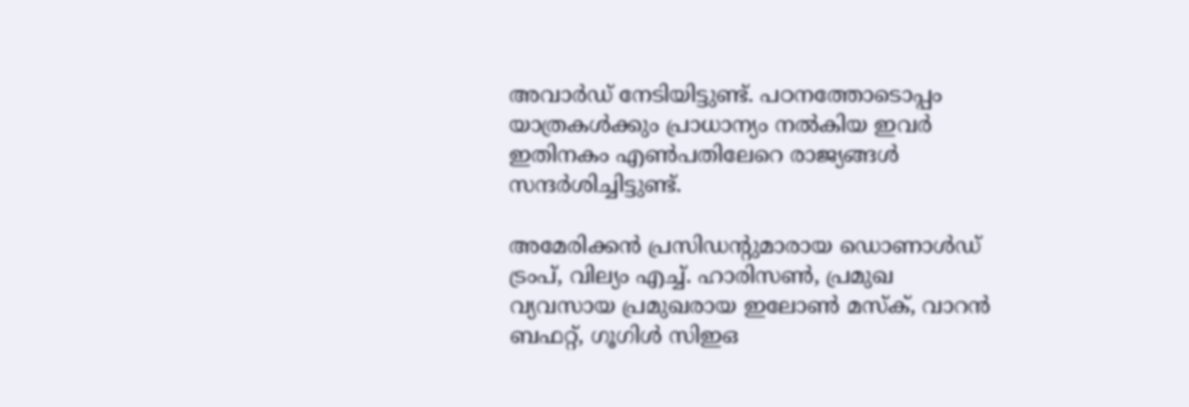അവാര്‍ഡ് നേടിയിട്ടുണ്ട്. പഠനത്തോടൊപ്പം യാത്രകള്‍ക്കും പ്രാധാന്യം നല്‍കിയ ഇവര്‍ ഇതിനകം എണ്‍പതിലേറെ രാജ്യങ്ങള്‍ സന്ദര്‍ശിച്ചിട്ടുണ്ട്.

അമേരിക്കന്‍ പ്രസിഡന്‍റുമാരായ ഡൊണാള്‍ഡ് ട്രംപ്, വില്യം എച്ച്. ഹാരിസണ്‍, പ്രമുഖ വ്യവസായ പ്രമുഖരായ ഇലോണ്‍ മസ്ക്, വാറന്‍ ബഫറ്റ്, ഗൂഗിള്‍ സിഇഒ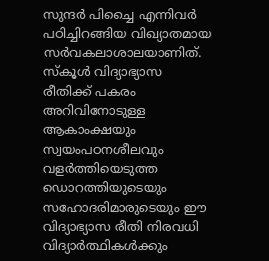സുന്ദര്‍ പിച്ചൈ എന്നിവര്‍ പഠിച്ചിറങ്ങിയ വിഖ്യാതമായ സര്‍വകലാശാലയാണിത്. സ്കൂള്‍ വിദ്യാഭ്യാസ രീതിക്ക് പകരം അറിവിനോടുള്ള ആകാംക്ഷയും സ്വയംപഠനശീലവും വളര്‍ത്തിയെടുത്ത ഡൊറത്തിയുടെയും സഹോദരിമാരുടെയും ഈ വിദ്യാഭ്യാസ രീതി നിരവധി വിദ്യാര്‍ത്ഥികള്‍ക്കും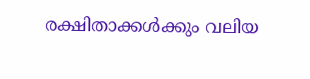രക്ഷിതാക്കള്‍ക്കും വലിയ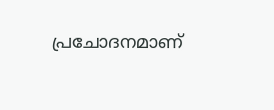പ്രചോദനമാണ്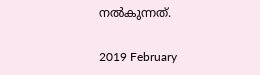നല്‍കുന്നത്.

2019 February